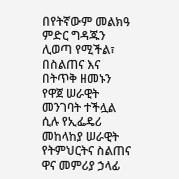በየትኛውም መልክዓ ምድር ግዳጁን ሊወጣ የሚችል፣ በስልጠና እና በትጥቅ ዘመኑን የዋጀ ሠራዊት መንገባት ተችሏል ሲሉ የኢፌዴሪ መከላከያ ሠራዊት የትምህርትና ስልጠና ዋና መምሪያ ኃላፊ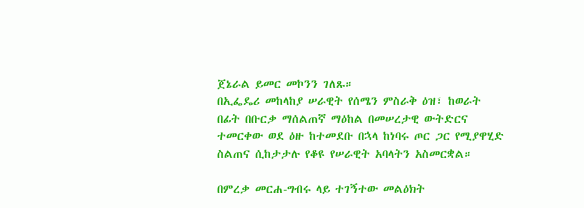ጀኔራል ይመር መኮንን ገለጹ።
በኢፌዴሪ መከላከያ ሠራዊት የሰሜን ምስራቅ ዕዝ፣ ከወራት በፊት በቡርቃ ማሰልጠኛ ማዕከል በመሠረታዊ ውትድርና ተመርቀው ወደ ዕዙ ከተመደቡ በኋላ ከነባሩ ጦር ጋር የሚያዋሂድ ስልጠና ሲከታታሉ የቆዩ የሠራዊት አባላትን አስመርቋል።

በምረቃ መርሐ-ግብሩ ላይ ተገኝተው መልዕክት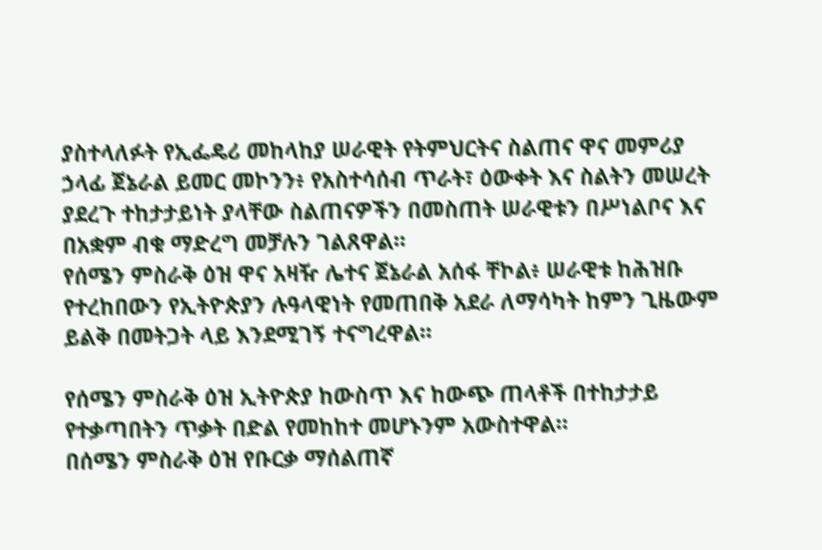ያስተላለፉት የኢፌዴሪ መከላከያ ሠራዊት የትምህርትና ስልጠና ዋና መምሪያ ኃላፊ ጀኔራል ይመር መኮንን፥ የአስተሳሰብ ጥራት፣ ዕውቀት እና ስልትን መሠረት ያደረጉ ተከታታይነት ያላቸው ስልጠናዎችን በመስጠት ሠራዊቱን በሥነልቦና እና በአቋም ብቁ ማድረግ መቻሉን ገልጸዋል።
የሰሜን ምስራቅ ዕዝ ዋና አዛዥ ሌተና ጀኔራል አሰፋ ቸኮል፥ ሠራዊቱ ከሕዝቡ የተረከበውን የኢትዮጵያን ሉዓላዊነት የመጠበቅ አደራ ለማሳካት ከምን ጊዜውም ይልቅ በመትጋት ላይ እንደሚገኝ ተናግረዋል።

የሰሜን ምስራቅ ዕዝ ኢትዮጵያ ከውስጥ እና ከውጭ ጠላቶች በተከታታይ የተቃጣበትን ጥቃት በድል የመከከተ መሆኑንም አውስተዋል።
በሰሜን ምስራቅ ዕዝ የቡርቃ ማሰልጠኛ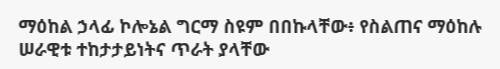ማዕከል ኃላፊ ኮሎኔል ግርማ ስዩም በበኩላቸው፥ የስልጠና ማዕከሉ ሠራዊቱ ተከታታይነትና ጥራት ያላቸው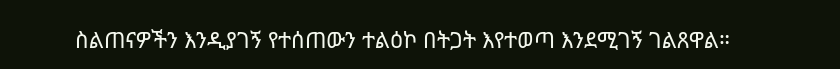ስልጠናዎችን እንዲያገኝ የተሰጠውን ተልዕኮ በትጋት እየተወጣ እንደሚገኝ ገልጸዋል።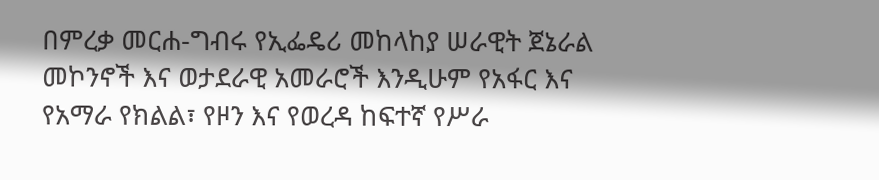በምረቃ መርሐ-ግብሩ የኢፌዴሪ መከላከያ ሠራዊት ጀኔራል መኮንኖች እና ወታደራዊ አመራሮች እንዲሁም የአፋር እና የአማራ የክልል፣ የዞን እና የወረዳ ከፍተኛ የሥራ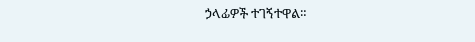ኃላፊዎች ተገኝተዋል።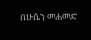በሁሴን መሐመድ